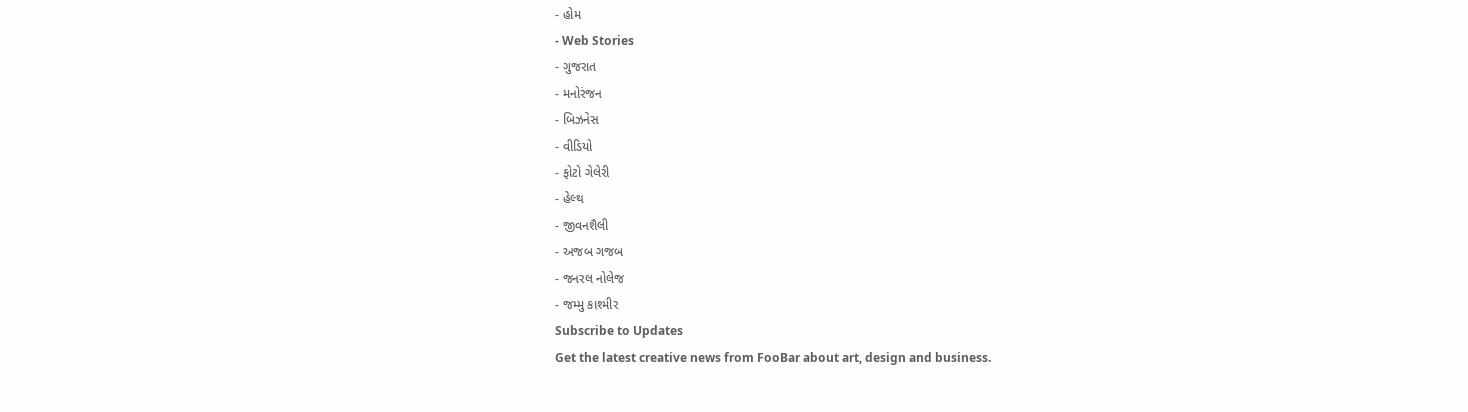- હોમ
- Web Stories
- ગુજરાત
- મનોરંજન
- બિઝનેસ
- વીડિયો
- ફોટો ગેલેરી
- હેલ્થ
- જીવનશૈલી
- અજબ ગજબ
- જનરલ નોલેજ
- જમ્મુ કાશ્મીર
Subscribe to Updates
Get the latest creative news from FooBar about art, design and business.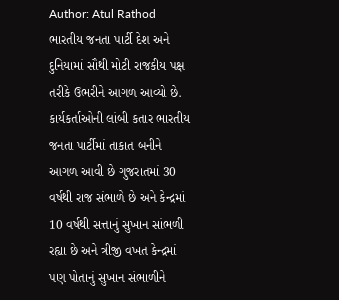Author: Atul Rathod
ભારતીય જનતા પાર્ટી દેશ અને દુનિયામાં સૌથી મોટી રાજકીય પક્ષ તરીકે ઉભરીને આગળ આવ્યો છે. કાર્યકર્તાઓની લાંબી કતાર ભારતીય જનતા પાર્ટીમાં તાકાત બનીને આગળ આવી છે ગુજરાતમાં 30 વર્ષથી રાજ સંભાળે છે અને કેન્દ્રમાં 10 વર્ષથી સત્તાનું સુખાન સાંભળી રહ્યા છે અને ત્રીજી વખત કેન્દ્રમાં પણ પોતાનું સુખાન સંભાળીને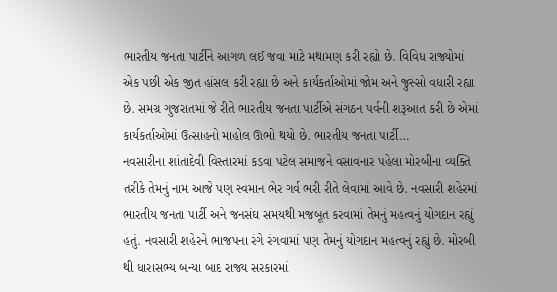ભારતીય જનતા પાર્ટીને આગળ લઈ જવા માટે મથામણ કરી રહ્યો છે. વિવિધ રાજ્યોમાં એક પછી એક જીત હાંસલ કરી રહ્યા છે અને કાર્યકર્તાઓમાં જોમ અને જુસ્સો વધારી રહ્યા છે. સમગ્ર ગુજરાતમાં જે રીતે ભારતીય જનતા પાર્ટીએ સંગઠન પર્વની શરૂઆત કરી છે એમાં કાર્યકર્તાઓમાં ઉત્સાહનો માહોલ ઊભો થયો છે. ભારતીય જનતા પાર્ટી…
નવસારીના શાંતાદેવી વિસ્તારમાં કડવા પટેલ સમાજને વસાવનાર પહેલા મોરબીના વ્યક્તિ તરીકે તેમનું નામ આજે પણ સ્વમાન ભેર ગર્વ ભરી રીતે લેવામાં આવે છે. નવસારી શહેરમાં ભારતીય જનતા પાર્ટી અને જનસંઘ સમયથી મજબૂત કરવામાં તેમનું મહત્વનું યોગદાન રહ્યું હતું. નવસારી શહેરને ભાજપના રંગે રંગવામાં પણ તેમનું યોગદાન મહત્વનું રહ્યું છે. મોરબી થી ધારાસભ્ય બન્યા બાદ રાજ્ય સરકારમાં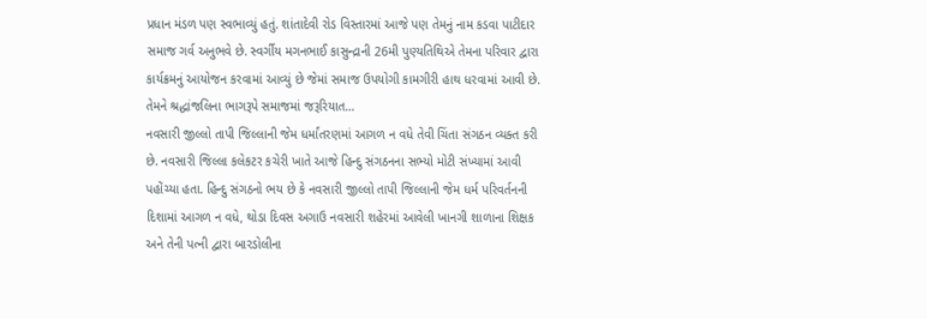પ્રધાન મંડળ પણ સ્વભાવ્યું હતું. શાંતાદેવી રોડ વિસ્તારમાં આજે પણ તેમનું નામ કડવા પાટીદાર સમાજ ગર્વ અનુભવે છે. સ્વર્ગીય મગનભાઈ કાસુન્દ્રાની 26મી પુણ્યતિથિએ તેમના પરિવાર દ્વારા કાર્યક્રમનું આયોજન કરવામાં આવ્યું છે જેમાં સમાજ ઉપયોગી કામગીરી હાથ ધરવામાં આવી છે. તેમને શ્રદ્ધાંજલિના ભાગરૂપે સમાજમાં જરૂરિયાત…
નવસારી જીલ્લો તાપી જિલ્લાની જેમ ધર્માંતરણમાં આગળ ન વધે તેવી ચિંતા સંગઠન વ્યક્ત કરી છે. નવસારી જિલ્લા કલેકટર કચેરી ખાતે આજે હિન્દુ સંગઠનના સભ્યો મોટી સંખ્યામાં આવી પહોંચ્યા હતા. હિન્દુ સંગઠનો ભય છે કે નવસારી જીલ્લો તાપી જિલ્લાની જેમ ધર્મ પરિવર્તનની દિશામાં આગળ ન વધે, થોડા દિવસ અગાઉ નવસારી શહેરમાં આવેલી ખાનગી શાળાના શિક્ષક અને તેની પત્ની દ્વારા બારડોલીના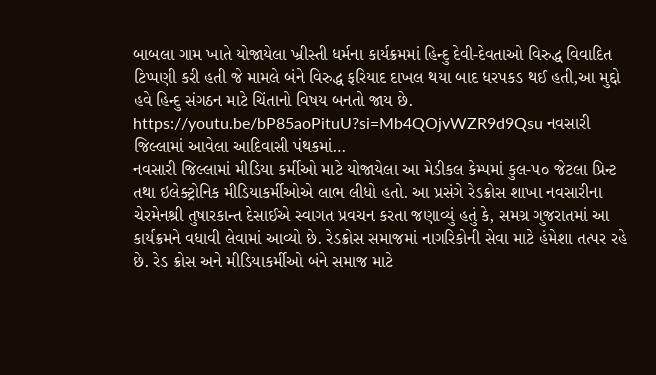બાબલા ગામ ખાતે યોજાયેલા ખ્રીસ્તી ધર્મના કાર્યક્રમમાં હિન્દુ દેવી-દેવતાઓ વિરુદ્ધ વિવાદિત ટિપ્પણી કરી હતી જે મામલે બંને વિરુદ્ધ ફરિયાદ દાખલ થયા બાદ ધરપકડ થઈ હતી,આ મુદ્દો હવે હિન્દુ સંગઠન માટે ચિંતાનો વિષય બનતો જાય છે. https://youtu.be/bP85aoPituU?si=Mb4QOjvWZR9d9Qsu નવસારી જિલ્લામાં આવેલા આદિવાસી પંથકમાં…
નવસારી જિલ્લામાં મીડિયા કર્મીઓ માટે યોજાયેલા આ મેડીકલ કેમ્પમાં કુલ-૫૦ જેટલા પ્રિન્ટ તથા ઇલેક્ટ્રોનિક મીડિયાકર્મીઓએ લાભ લીધો હતો. આ પ્રસંગે રેડક્રોસ શાખા નવસારીના ચેરમેનશ્રી તુષારકાન્ત દેસાઈએ સ્વાગત પ્રવચન કરતા જણાવ્યું હતું કે, સમગ્ર ગુજરાતમાં આ કાર્યક્રમને વધાવી લેવામાં આવ્યો છે. રેડક્રોસ સમાજમાં નાગરિકોની સેવા માટે હંમેશા તત્પર રહે છે. રેડ ક્રોસ અને મીડિયાકર્મીઓ બંને સમાજ માટે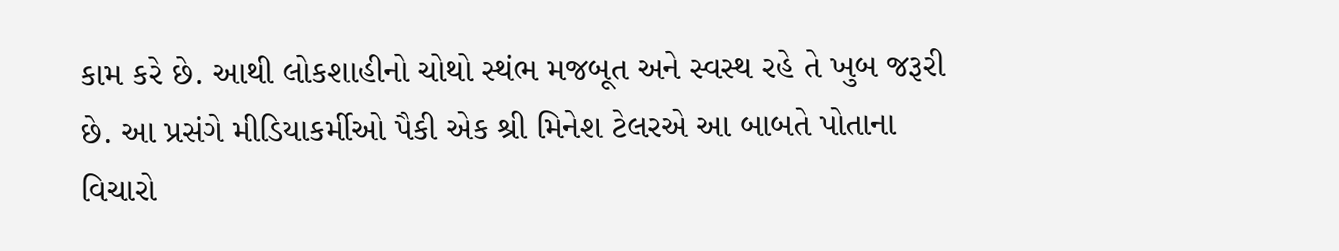કામ કરે છે. આથી લોકશાહીનો ચોથો સ્થંભ મજબૂત અને સ્વસ્થ રહે તે ખુબ જરૂરી છે. આ પ્રસંગે મીડિયાકર્મીઓ પૈકી એક શ્રી મિનેશ ટેલરએ આ બાબતે પોતાના વિચારો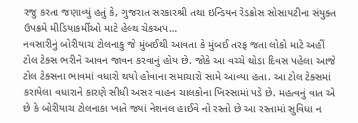રજુ કરતા જણાવ્યું હતું કે, ગુજરાત સરકારશ્રી તથા ઇન્ડિયન રેડક્રોસ સોસાયટીના સંયુક્ત ઉપક્રમે મીડિયાકર્મીઓ માટે હેલ્થ ચેકઅપ…
નવસારીનું બોરીયાચ ટોલનાકુ જે મુંબઈથી આવતા કે મુંબઈ તરફ જતા લોકો માટે અહીં ટોલ ટેક્સ ભરીને આવન જાવન કરવાનું હોય છે. જોકે આ વચ્ચે થોડા દિવસ પહેલા આજે ટોલ ટેક્સના ભાવમાં વધારો થયો હોવાના સમાચારો સામે આવ્યા હતા. આ ટોલ ટેક્સમાં કરાયેલા વધારાને કારણે સીધી અસર વાહન ચાલકોના ખિસ્સામાં પડે છે. મહત્વનું વાત એ છે કે બોરીયાચ ટોલનાકા ખાતે જ્યાં નેશનલ હાઈવે નો રસ્તો છે આ રસ્તામાં સુવિધા ન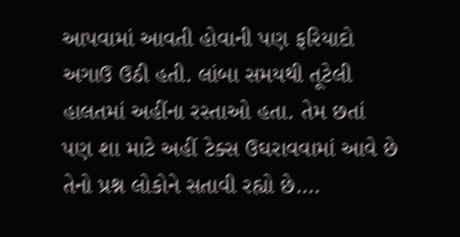આપવામાં આવતી હોવાની પણ ફરિયાદો અગાઉ ઉઠી હતી. લાંબા સમયથી તૂટેલી હાલતમાં અહીંના રસ્તાઓ હતા. તેમ છતાં પણ શા માટે અહીં ટેક્સ ઉઘરાવવામાં આવે છે તેનો પ્રશ્ન લોકોને સતાવી રહ્યો છે.…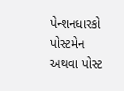પેન્શનધારકો પોસ્ટમેન અથવા પોસ્ટ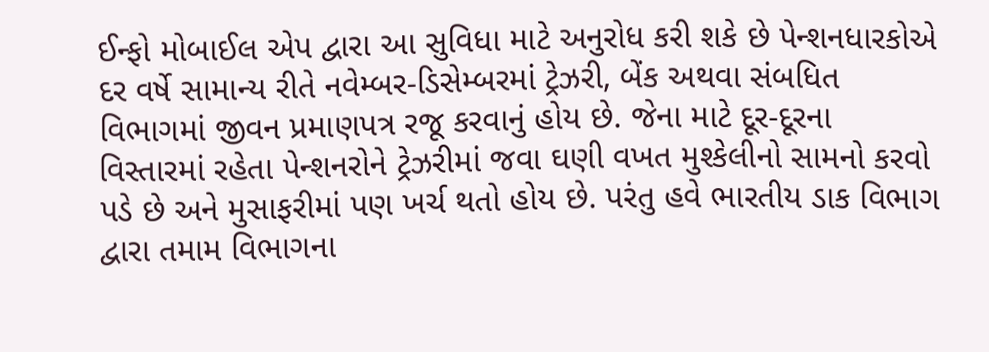ઈન્ફો મોબાઈલ એપ દ્વારા આ સુવિધા માટે અનુરોધ કરી શકે છે પેન્શનધારકોએ દર વર્ષે સામાન્ય રીતે નવેમ્બર-ડિસેમ્બરમાં ટ્રેઝરી, બેંક અથવા સંબધિત વિભાગમાં જીવન પ્રમાણપત્ર રજૂ કરવાનું હોય છે. જેના માટે દૂર-દૂરના વિસ્તારમાં રહેતા પેન્શનરોને ટ્રેઝરીમાં જવા ઘણી વખત મુશ્કેલીનો સામનો કરવો પડે છે અને મુસાફરીમાં પણ ખર્ચ થતો હોય છે. પરંતુ હવે ભારતીય ડાક વિભાગ દ્વારા તમામ વિભાગના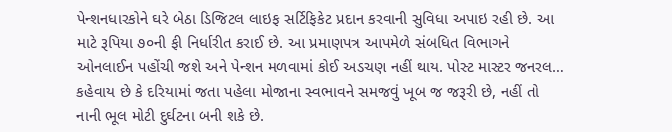પેન્શનધારકોને ઘરે બેઠા ડિજિટલ લાઇફ સર્ટિફિકેટ પ્રદાન કરવાની સુવિધા અપાઇ રહી છે. આ માટે રૂપિયા ૭૦ની ફી નિર્ધારીત કરાઈ છે. આ પ્રમાણપત્ર આપમેળે સંબધિત વિભાગને ઓનલાઈન પહોંચી જશે અને પેન્શન મળવામાં કોઈ અડચણ નહીં થાય. પોસ્ટ માસ્ટર જનરલ…
કહેવાય છે કે દરિયામાં જતા પહેલા મોજાના સ્વભાવને સમજવું ખૂબ જ જરૂરી છે, નહીં તો નાની ભૂલ મોટી દુર્ઘટના બની શકે છે.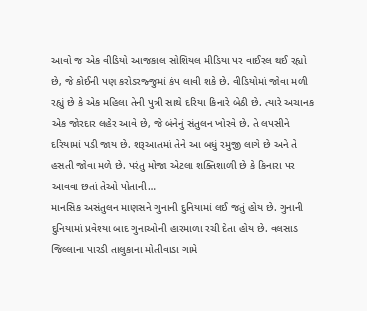આવો જ એક વીડિયો આજકાલ સોશિયલ મીડિયા પર વાઈરલ થઈ રહ્યો છે, જે કોઈની પણ કરોડરજ્જુમાં કંપ લાવી શકે છે. વીડિયોમાં જોવા મળી રહ્યું છે કે એક મહિલા તેની પુત્રી સાથે દરિયા કિનારે બેઠી છે. ત્યારે અચાનક એક જોરદાર લહેર આવે છે, જે બંનેનું સંતુલન ખોરવે છે. તે લપસીને દરિયામાં પડી જાય છે. શરૂઆતમાં તેને આ બધું રમુજી લાગે છે અને તે હસતી જોવા મળે છે. પરંતુ મોજા એટલા શક્તિશાળી છે કે કિનારા પર આવવા છતાં તેઓ પોતાની…
માનસિક અસંતુલન માણસને ગુનાની દુનિયામાં લઈ જતું હોય છે. ગુનાની દુનિયામાં પ્રવેશ્યા બાદ ગુનાઓની હારમાળા રચી દેતા હોય છે. વલસાડ જિલ્લાના પારડી તાલુકાના મોતીવાડા ગામે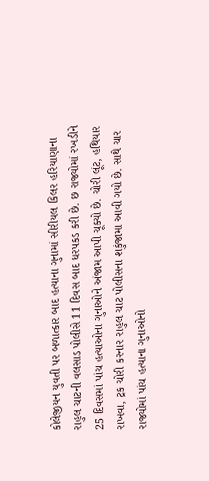કોલેજીયન યુવતી પર બળાત્કાર બાદ હત્યાના ગુનામાં સીરીયલ કિલર હરિયાણાના રાહુલ ચાટની વલસાડ પોલીસે 11 દિવસ બાદ ધરપકડ કરી છે. છ રાજ્યોમાં રખડીને 25 દિવસમાં પાંચ હત્યાઓના ગુનાઓને અંજામ આપી ચૂક્યો છે. ચોરી લૂંટ, હથિયાર રાખવા, ટ્રક ચોરી કરનાર રાહુલ ચાટ પોલીસના શકુંજામા આવી ગયો છે. સાથે ચાર રાજ્યોમાં પાંચ હત્યાના ગુનાઓનો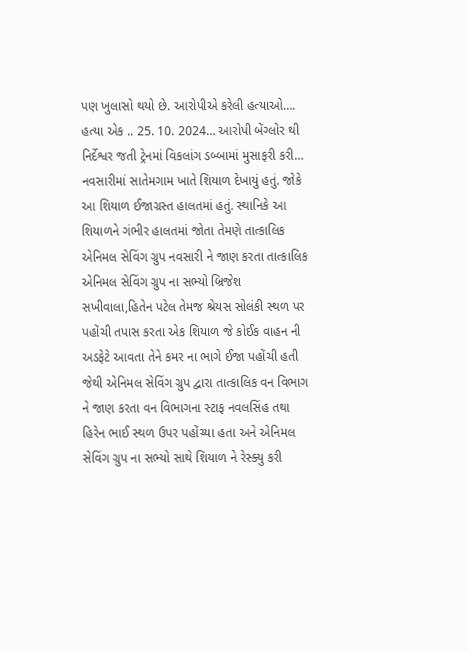પણ ખુલાસો થયો છે. આરોપીએ કરેલી હત્યાઓ…. હત્યા એક .. 25. 10. 2024… આરોપી બેંગ્લોર થી નિર્દેશ્વર જતી ટ્રેનમાં વિકલાંગ ડબ્બામાં મુસાફરી કરી…
નવસારીમાં સાતેમગામ ખાતે શિયાળ દેખાયું હતું. જોકે આ શિયાળ ઈજાગ્રસ્ત હાલતમાં હતું. સ્થાનિકે આ શિયાળને ગંભીર હાલતમાં જોતા તેમણે તાત્કાલિક એનિમલ સેવિંગ ગ્રુપ નવસારી ને જાણ કરતા તાત્કાલિક એનિમલ સેવિંગ ગ્રુપ ના સભ્યો બ્રિજેશ સખીવાલા,હિતેન પટેલ તેમજ શ્રેયસ સોલંકી સ્થળ પર પહોંચી તપાસ કરતા એક શિયાળ જે કોઈક વાહન ની અડફેટે આવતા તેને કમર ના ભાગે ઈજા પહોંચી હતી જેથી એનિમલ સેવિંગ ગ્રુપ દ્વારા તાત્કાલિક વન વિભાગ ને જાણ કરતા વન વિભાગના સ્ટાફ નવલસિંહ તથા હિરેન ભાઈ સ્થળ ઉપર પહોંચ્યા હતા અને એનિમલ સેવિંગ ગ્રુપ ના સભ્યો સાથે શિયાળ ને રેસ્ક્યુ કરી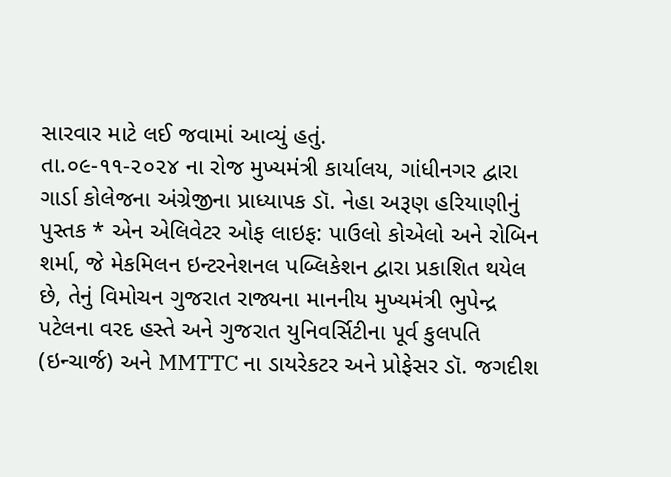સારવાર માટે લઈ જવામાં આવ્યું હતું.
તા.૦૯-૧૧-૨૦૨૪ ના રોજ મુખ્યમંત્રી કાર્યાલય, ગાંધીનગર દ્વારા ગાર્ડા કોલેજના અંગ્રેજીના પ્રાધ્યાપક ડૉ. નેહા અરૂણ હરિયાણીનું પુસ્તક * એન એલિવેટર ઓફ લાઇફ: પાઉલો કોએલો અને રોબિન શર્મા, જે મેકમિલન ઇન્ટરનેશનલ પબ્લિકેશન દ્વારા પ્રકાશિત થયેલ છે, તેનું વિમોચન ગુજરાત રાજ્યના માનનીય મુખ્યમંત્રી ભુપેન્દ્ર પટેલના વરદ હસ્તે અને ગુજરાત યુનિવર્સિટીના પૂર્વ કુલપતિ (ઇન્ચાર્જ) અને MMTTC ના ડાયરેકટર અને પ્રોફેસર ડૉ. જગદીશ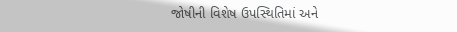જોષીની વિશેષ ઉપસ્થિતિમાં અને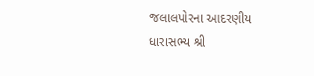જલાલપોરના આદરણીય ધારાસભ્ય શ્રી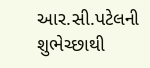આર.સી.પટેલની શુભેચ્છાથી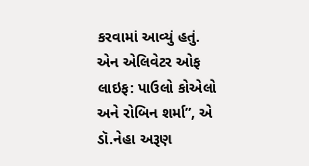કરવામાં આવ્યું હતું. એન એલિવેટર ઓફ લાઇફ: પાઉલો કોએલો અને રોબિન શર્મા”, એ ડૉ.નેહા અરૂણ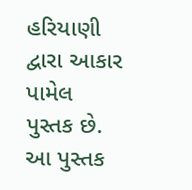હરિયાણી દ્વારા આકાર પામેલ પુસ્તક છે. આ પુસ્તક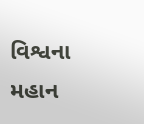વિશ્વના મહાન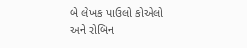બે લેખક પાઉલો કોએલો અને રોબિન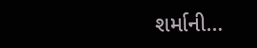શર્માની…